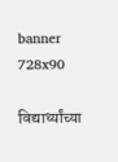banner 728x90

विद्यार्थ्यांच्या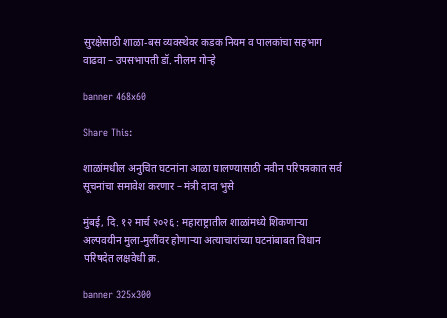सुरक्षेसाठी शाळा-बस व्यवस्थेवर कडक नियम व पालकांचा सहभाग वाढवा – उपसभापती डॉ. नीलम गोऱ्हे

banner 468x60

Share This:

शाळांमधील अनुचित घटनांना आळा घालण्यासाठी नवीन परिपत्रकात सर्व सूचनांचा समावेश करणार – मंत्री दादा भुसे

मुंबई, दि. १२ मार्च २०२६ : महाराष्ट्रातील शाळांमध्ये शिकणाऱ्या अल्पवयीन मुला-मुलींवर होणाऱ्या अत्याचारांच्या घटनांबाबत विधान परिषदेत लक्षवेधी क्र.

banner 325x300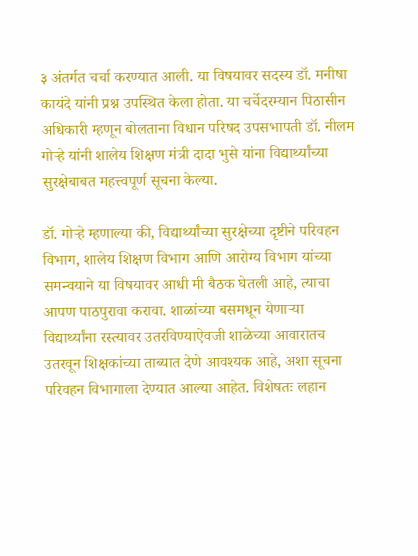३ अंतर्गत चर्चा करण्यात आली. या विषयावर सदस्य डॉ. मनीषा कायंदे यांनी प्रश्न उपस्थित केला होता. या चर्चेदरम्यान पिठासीन अधिकारी म्हणून बोलताना विधान परिषद उपसभापती डॉ. नीलम गोऱ्हे यांनी शालेय शिक्षण मंत्री दादा भुसे यांना विद्यार्थ्यांच्या सुरक्षेबाबत महत्त्वपूर्ण सूचना केल्या.

डॉ. गोऱ्हे म्हणाल्या की, विद्यार्थ्यांच्या सुरक्षेच्या दृष्टीने परिवहन विभाग, शालेय शिक्षण विभाग आणि आरोग्य विभाग यांच्या समन्वयाने या विषयावर आधी मी बैठक घेतली आहे, त्याचा आपण पाठपुरावा करावा. शाळांच्या बसमधून येणाऱ्या विद्यार्थ्यांना रस्त्यावर उतरविण्याऐवजी शाळेच्या आवारातच उतरवून शिक्षकांच्या ताब्यात देणे आवश्यक आहे, अशा सूचना परिवहन विभागाला देण्यात आल्या आहेत. विशेषतः लहान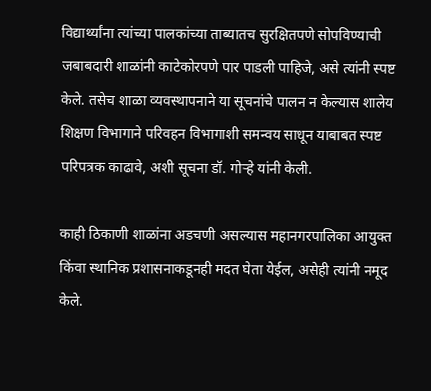विद्यार्थ्यांना त्यांच्या पालकांच्या ताब्यातच सुरक्षितपणे सोपविण्याची जबाबदारी शाळांनी काटेकोरपणे पार पाडली पाहिजे, असे त्यांनी स्पष्ट केले. तसेच शाळा व्यवस्थापनाने या सूचनांचे पालन न केल्यास शालेय शिक्षण विभागाने परिवहन विभागाशी समन्वय साधून याबाबत स्पष्ट परिपत्रक काढावे, अशी सूचना डॉ. गोऱ्हे यांनी केली.

काही ठिकाणी शाळांना अडचणी असल्यास महानगरपालिका आयुक्त किंवा स्थानिक प्रशासनाकडूनही मदत घेता येईल, असेही त्यांनी नमूद केले.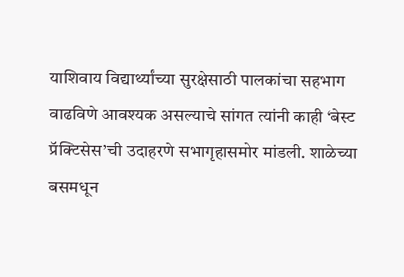याशिवाय विद्यार्थ्यांच्या सुरक्षेसाठी पालकांचा सहभाग वाढविणे आवश्यक असल्याचे सांगत त्यांनी काही ‘बेस्ट प्रॅक्टिसेस’ची उदाहरणे सभागृहासमोर मांडली. शाळेच्या बसमधून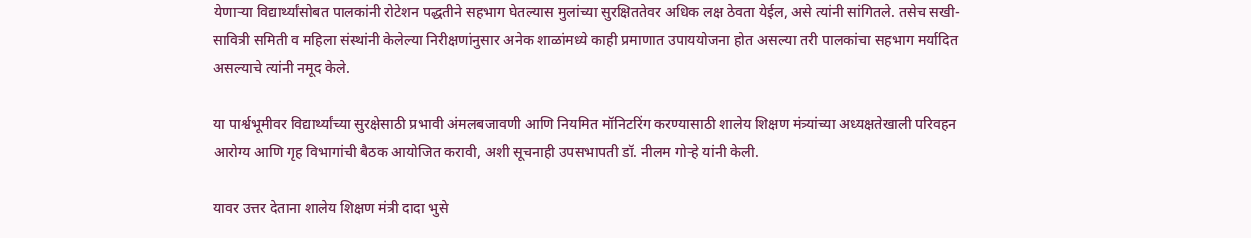येणाऱ्या विद्यार्थ्यांसोबत पालकांनी रोटेशन पद्धतीने सहभाग घेतल्यास मुलांच्या सुरक्षिततेवर अधिक लक्ष ठेवता येईल, असे त्यांनी सांगितले. तसेच सखी-सावित्री समिती व महिला संस्थांनी केलेल्या निरीक्षणांनुसार अनेक शाळांमध्ये काही प्रमाणात उपाययोजना होत असल्या तरी पालकांचा सहभाग मर्यादित असल्याचे त्यांनी नमूद केले.

या पार्श्वभूमीवर विद्यार्थ्यांच्या सुरक्षेसाठी प्रभावी अंमलबजावणी आणि नियमित मॉनिटरिंग करण्यासाठी शालेय शिक्षण मंत्र्यांच्या अध्यक्षतेखाली परिवहन आरोग्य आणि गृह विभागांची बैठक आयोजित करावी, अशी सूचनाही उपसभापती डॉ. नीलम गोऱ्हे यांनी केली.

यावर उत्तर देताना शालेय शिक्षण मंत्री दादा भुसे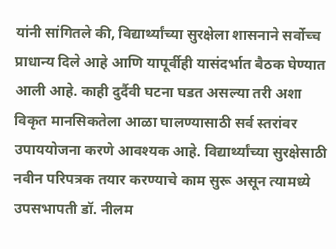यांनी सांगितले की, विद्यार्थ्यांच्या सुरक्षेला शासनाने सर्वोच्च प्राधान्य दिले आहे आणि यापूर्वीही यासंदर्भात बैठक घेण्यात आली आहे. काही दुर्दैवी घटना घडत असल्या तरी अशा विकृत मानसिकतेला आळा घालण्यासाठी सर्व स्तरांवर उपाययोजना करणे आवश्यक आहे. विद्यार्थ्यांच्या सुरक्षेसाठी नवीन परिपत्रक तयार करण्याचे काम सुरू असून त्यामध्ये उपसभापती डॉ. नीलम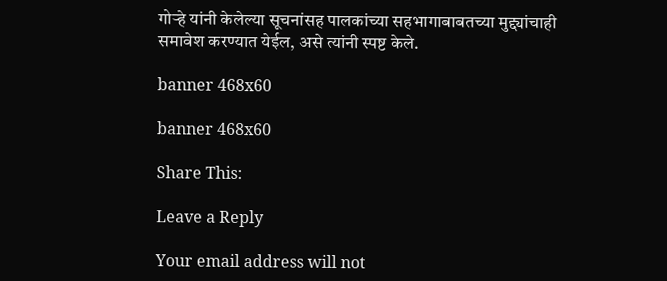गोऱ्हे यांनी केलेल्या सूचनांसह पालकांच्या सहभागाबाबतच्या मुद्द्यांचाही समावेश करण्यात येईल, असे त्यांनी स्पष्ट केले.

banner 468x60

banner 468x60

Share This:

Leave a Reply

Your email address will not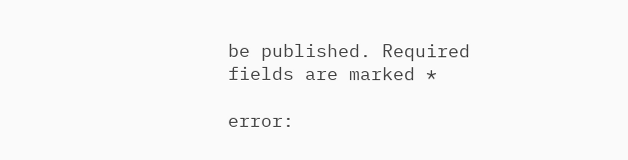be published. Required fields are marked *

error: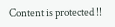Content is protected !!